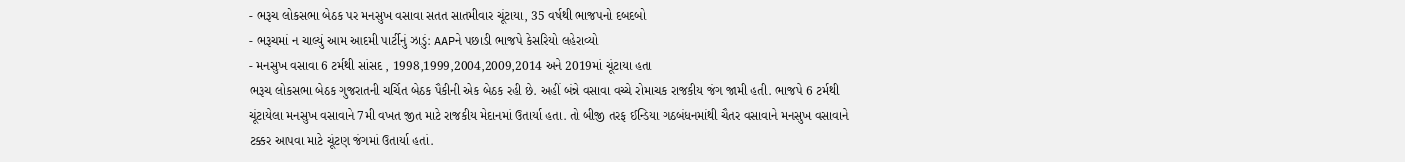- ભરૂચ લોકસભા બેઠક પર મનસુખ વસાવા સતત સાતમીવાર ચૂંટાયા, 35 વર્ષથી ભાજપનો દબદબો
- ભરૂચમાં ન ચાલ્યું આમ આદમી પાર્ટીનું ઝાડું: AAPને પછાડી ભાજપે કેસરિયો લહેરાવ્યો
- મનસુખ વસાવા 6 ટર્મથી સાંસદ , 1998,1999,2004,2009,2014 અને 2019માં ચૂંટાયા હતા
ભરૂચ લોકસભા બેઠક ગુજરાતની ચર્ચિત બેઠક પૈકીની એક બેઠક રહી છે. અહીં બંન્ને વસાવા વચ્ચે રોમાચક રાજકીય જંગ જામી હતી. ભાજપે 6 ટર્મથી ચૂંટાયેલા મનસુખ વસાવાને 7મી વખત જીત માટે રાજકીય મેદાનમાં ઉતાર્યા હતા. તો બીજી તરફ ઈન્ડિયા ગઠબંધનમાંથી ચૈતર વસાવાને મનસુખ વસાવાને ટક્કર આપવા માટે ચૂંટણ જંગમાં ઉતાર્યા હતાં.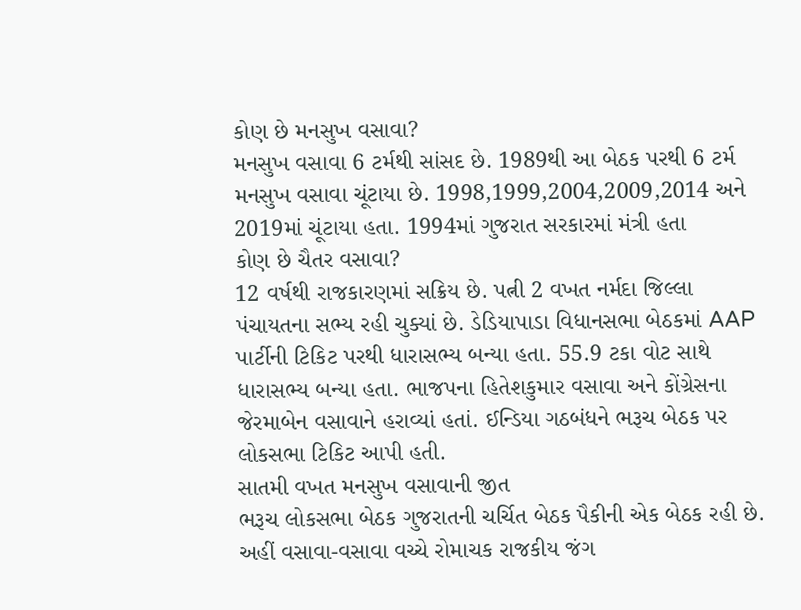કોણ છે મનસુખ વસાવા?
મનસુખ વસાવા 6 ટર્મથી સાંસદ છે. 1989થી આ બેઠક પરથી 6 ટર્મ મનસુખ વસાવા ચૂંટાયા છે. 1998,1999,2004,2009,2014 અને 2019માં ચૂંટાયા હતા. 1994માં ગુજરાત સરકારમાં મંત્રી હતા
કોણ છે ચૈતર વસાવા?
12 વર્ષથી રાજકારણમાં સક્રિય છે. પત્ની 2 વખત નર્મદા જિલ્લા પંચાયતના સભ્ય રહી ચુક્યાં છે. ડેડિયાપાડા વિધાનસભા બેઠકમાં AAP પાર્ટીની ટિકિટ પરથી ધારાસભ્ય બન્યા હતા. 55.9 ટકા વોટ સાથે ધારાસભ્ય બન્યા હતા. ભાજપના હિતેશકુમાર વસાવા અને કોંગ્રેસના જેરમાબેન વસાવાને હરાવ્યાં હતાં. ઈન્ડિયા ગઠબંધને ભરૂચ બેઠક પર લોકસભા ટિકિટ આપી હતી.
સાતમી વખત મનસુખ વસાવાની જીત
ભરૂચ લોકસભા બેઠક ગુજરાતની ચર્ચિત બેઠક પૈકીની એક બેઠક રહી છે. અહીં વસાવા-વસાવા વચ્ચે રોમાચક રાજકીય જંગ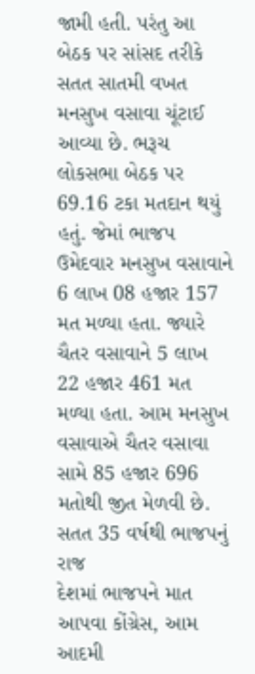જામી હતી. પરંતુ આ બેઠક પર સાંસદ તરીકે સતત સાતમી વખત મનસુખ વસાવા ચૂંટાઈ આવ્યા છે. ભરૂચ લોકસભા બેઠક પર 69.16 ટકા મતદાન થયું હતું. જેમાં ભાજપ ઉમેદવાર મનસુખ વસાવાને 6 લાખ 08 હજાર 157 મત મળ્યા હતા. જ્યારે ચૈતર વસાવાને 5 લાખ 22 હજાર 461 મત મળ્યા હતા. આમ મનસુખ વસાવાએ ચૈતર વસાવા સામે 85 હજાર 696 મતોથી જીત મેળવી છે.
સતત 35 વર્ષથી ભાજપનું રાજ
દેશમાં ભાજપને માત આપવા કોંગ્રેસ, આમ આદમી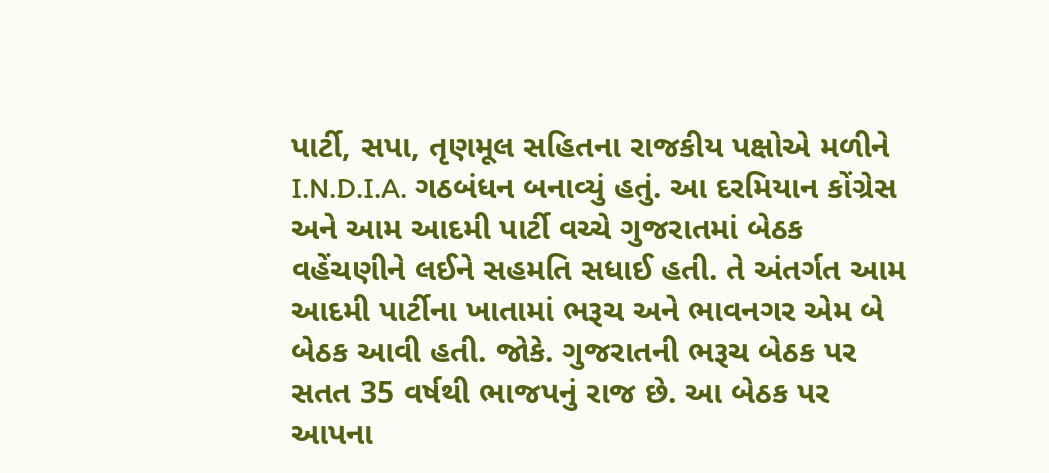પાર્ટી, સપા, તૃણમૂલ સહિતના રાજકીય પક્ષોએ મળીને I.N.D.I.A. ગઠબંધન બનાવ્યું હતું. આ દરમિયાન કોંગ્રેસ અને આમ આદમી પાર્ટી વચ્ચે ગુજરાતમાં બેઠક વહેંચણીને લઈને સહમતિ સધાઈ હતી. તે અંતર્ગત આમ આદમી પાર્ટીના ખાતામાં ભરૂચ અને ભાવનગર એમ બે બેઠક આવી હતી. જોકે. ગુજરાતની ભરૂચ બેઠક પર સતત 35 વર્ષથી ભાજપનું રાજ છે. આ બેઠક પર આપના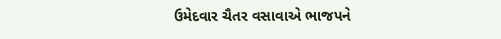ઉમેદવાર ચૈતર વસાવાએ ભાજપને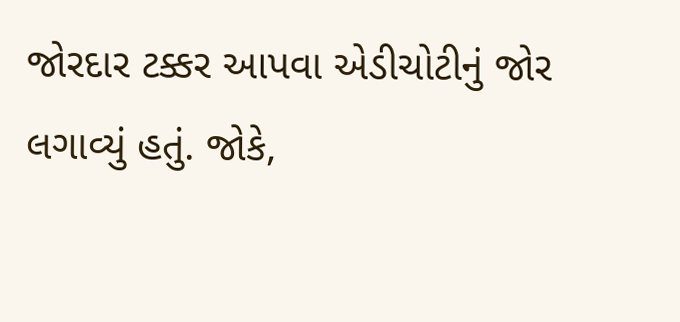જોરદાર ટક્કર આપવા એડીચોટીનું જોર લગાવ્યું હતું. જોકે,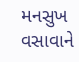મનસુખ વસાવાને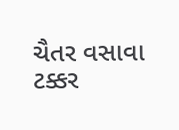ચૈતર વસાવા ટક્કર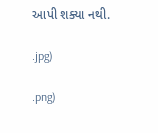આપી શક્યા નથી.

.jpg)

.png)